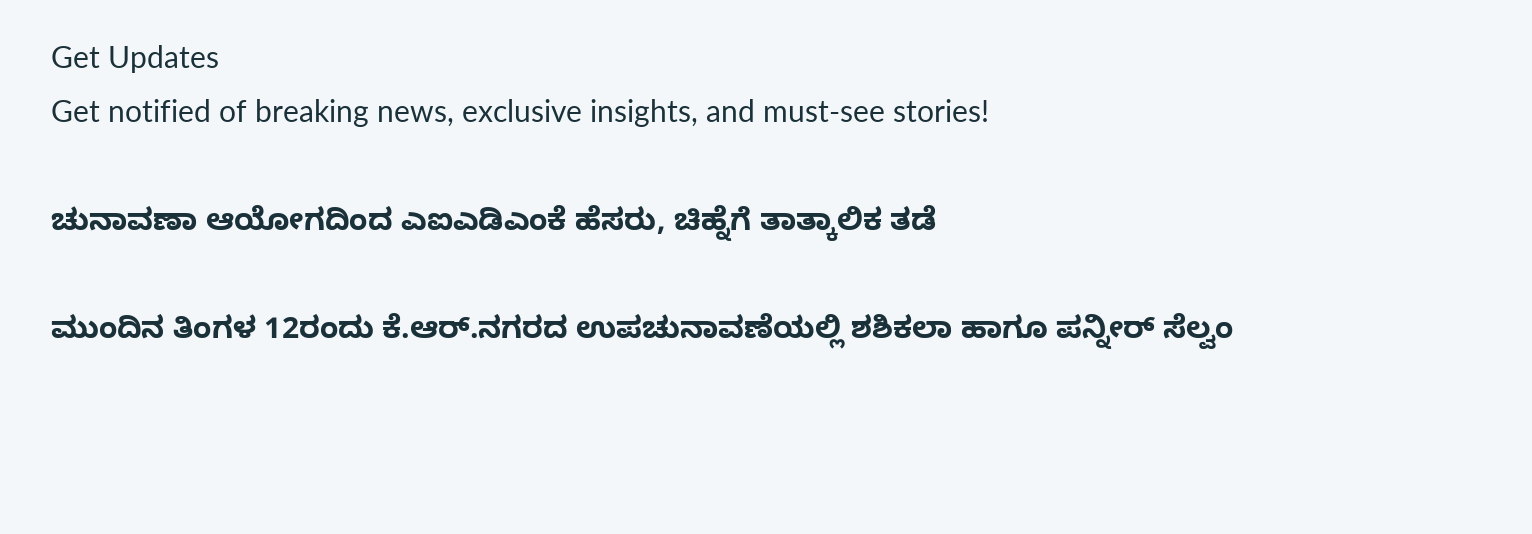Get Updates
Get notified of breaking news, exclusive insights, and must-see stories!

ಚುನಾವಣಾ ಆಯೋಗದಿಂದ ಎಐಎಡಿಎಂಕೆ ಹೆಸರು, ಚಿಹ್ನೆಗೆ ತಾತ್ಕಾಲಿಕ ತಡೆ

ಮುಂದಿನ ತಿಂಗಳ 12ರಂದು ಕೆ.ಆರ್.ನಗರದ ಉಪಚುನಾವಣೆಯಲ್ಲಿ ಶಶಿಕಲಾ ಹಾಗೂ ಪನ್ನೀರ್ ಸೆಲ್ವಂ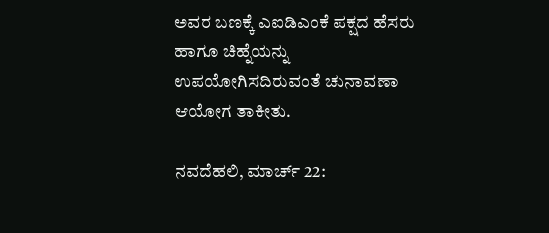ಅವರ ಬಣಕ್ಕೆ ಎಐಡಿಎಂಕೆ ಪಕ್ಷದ ಹೆಸರು ಹಾಗೂ ಚಿಹ್ನೆಯನ್ನು ಉಪಯೋಗಿಸದಿರುವಂತೆ ಚುನಾವಣಾ ಆಯೋಗ ತಾಕೀತು.

ನವದೆಹಲಿ, ಮಾರ್ಚ್ 22: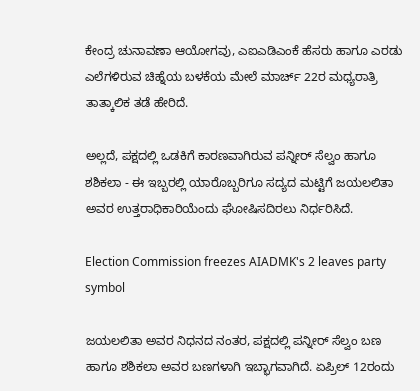ಕೇಂದ್ರ ಚುನಾವಣಾ ಆಯೋಗವು, ಎಐಎಡಿಎಂಕೆ ಹೆಸರು ಹಾಗೂ ಎರಡು ಎಲೆಗಳಿರುವ ಚಿಹ್ನೆಯ ಬಳಕೆಯ ಮೇಲೆ ಮಾರ್ಚ್ 22ರ ಮಧ್ಯರಾತ್ರಿ ತಾತ್ಕಾಲಿಕ ತಡೆ ಹೇರಿದೆ.

ಅಲ್ಲದೆ, ಪಕ್ಷದಲ್ಲಿ ಒಡಕಿಗೆ ಕಾರಣವಾಗಿರುವ ಪನ್ನೀರ್ ಸೆಲ್ವಂ ಹಾಗೂ ಶಶಿಕಲಾ - ಈ ಇಬ್ಬರಲ್ಲಿ ಯಾರೊಬ್ಬರಿಗೂ ಸದ್ಯದ ಮಟ್ಟಿಗೆ ಜಯಲಲಿತಾ ಅವರ ಉತ್ತರಾಧಿಕಾರಿಯೆಂದು ಘೋಷಿಸದಿರಲು ನಿರ್ಧರಿಸಿದೆ.

Election Commission freezes AIADMK's 2 leaves party symbol

ಜಯಲಲಿತಾ ಅವರ ನಿಧನದ ನಂತರ, ಪಕ್ಷದಲ್ಲಿ ಪನ್ನೀರ್ ಸೆಲ್ವಂ ಬಣ ಹಾಗೂ ಶಶಿಕಲಾ ಅವರ ಬಣಗಳಾಗಿ ಇಬ್ಭಾಗವಾಗಿದೆ. ಏಪ್ರಿಲ್ 12ರಂದು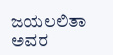ಜಯಲಲಿತಾ ಅವರ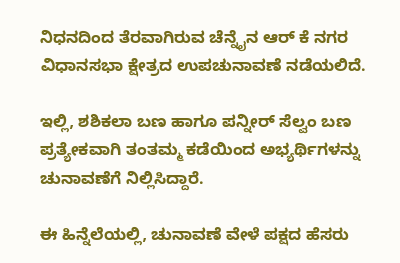ನಿಧನದಿಂದ ತೆರವಾಗಿರುವ ಚೆನ್ನೈನ ಆರ್ ಕೆ ನಗರ ವಿಧಾನಸಭಾ ಕ್ಷೇತ್ರದ ಉಪಚುನಾವಣೆ ನಡೆಯಲಿದೆ.

ಇಲ್ಲಿ, ಶಶಿಕಲಾ ಬಣ ಹಾಗೂ ಪನ್ನೀರ್ ಸೆಲ್ವಂ ಬಣ ಪ್ರತ್ಯೇಕವಾಗಿ ತಂತಮ್ಮ ಕಡೆಯಿಂದ ಅಭ್ಯರ್ಥಿಗಳನ್ನು ಚುನಾವಣೆಗೆ ನಿಲ್ಲಿಸಿದ್ದಾರೆ.

ಈ ಹಿನ್ನೆಲೆಯಲ್ಲಿ, ಚುನಾವಣೆ ವೇಳೆ ಪಕ್ಷದ ಹೆಸರು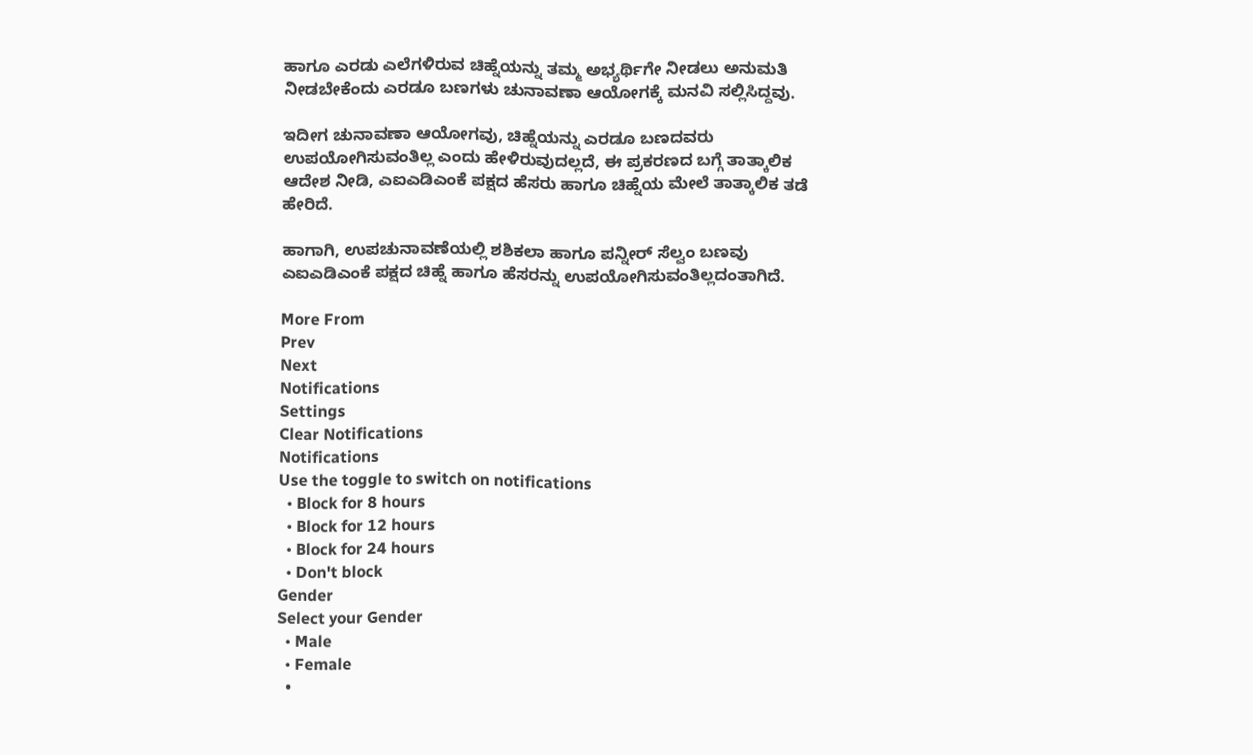ಹಾಗೂ ಎರಡು ಎಲೆಗಳಿರುವ ಚಿಹ್ನೆಯನ್ನು ತಮ್ಮ ಅಭ್ಯರ್ಥಿಗೇ ನೀಡಲು ಅನುಮತಿ ನೀಡಬೇಕೆಂದು ಎರಡೂ ಬಣಗಳು ಚುನಾವಣಾ ಆಯೋಗಕ್ಕೆ ಮನವಿ ಸಲ್ಲಿಸಿದ್ದವು.

ಇದೀಗ ಚುನಾವಣಾ ಆಯೋಗವು, ಚಿಹ್ನೆಯನ್ನು ಎರಡೂ ಬಣದವರು ಉಪಯೋಗಿಸುವಂತಿಲ್ಲ ಎಂದು ಹೇಳಿರುವುದಲ್ಲದೆ, ಈ ಪ್ರಕರಣದ ಬಗ್ಗೆ ತಾತ್ಕಾಲಿಕ ಆದೇಶ ನೀಡಿ, ಎಐಎಡಿಎಂಕೆ ಪಕ್ಷದ ಹೆಸರು ಹಾಗೂ ಚಿಹ್ನೆಯ ಮೇಲೆ ತಾತ್ಕಾಲಿಕ ತಡೆ ಹೇರಿದೆ.

ಹಾಗಾಗಿ, ಉಪಚುನಾವಣೆಯಲ್ಲಿ ಶಶಿಕಲಾ ಹಾಗೂ ಪನ್ನೀರ್ ಸೆಲ್ವಂ ಬಣವು ಎಐಎಡಿಎಂಕೆ ಪಕ್ಷದ ಚಿಹ್ನೆ ಹಾಗೂ ಹೆಸರನ್ನು ಉಪಯೋಗಿಸುವಂತಿಲ್ಲದಂತಾಗಿದೆ.

More From
Prev
Next
Notifications
Settings
Clear Notifications
Notifications
Use the toggle to switch on notifications
  • Block for 8 hours
  • Block for 12 hours
  • Block for 24 hours
  • Don't block
Gender
Select your Gender
  • Male
  • Female
  •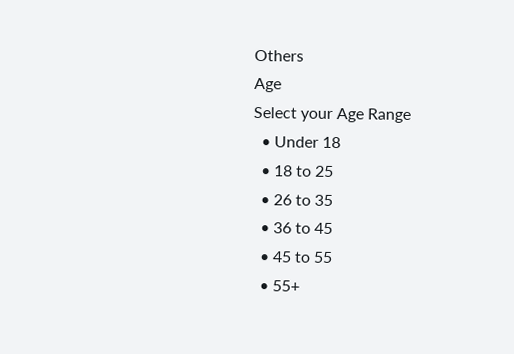Others
Age
Select your Age Range
  • Under 18
  • 18 to 25
  • 26 to 35
  • 36 to 45
  • 45 to 55
  • 55+